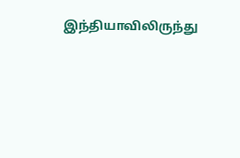இந்தியாவிலிருந்து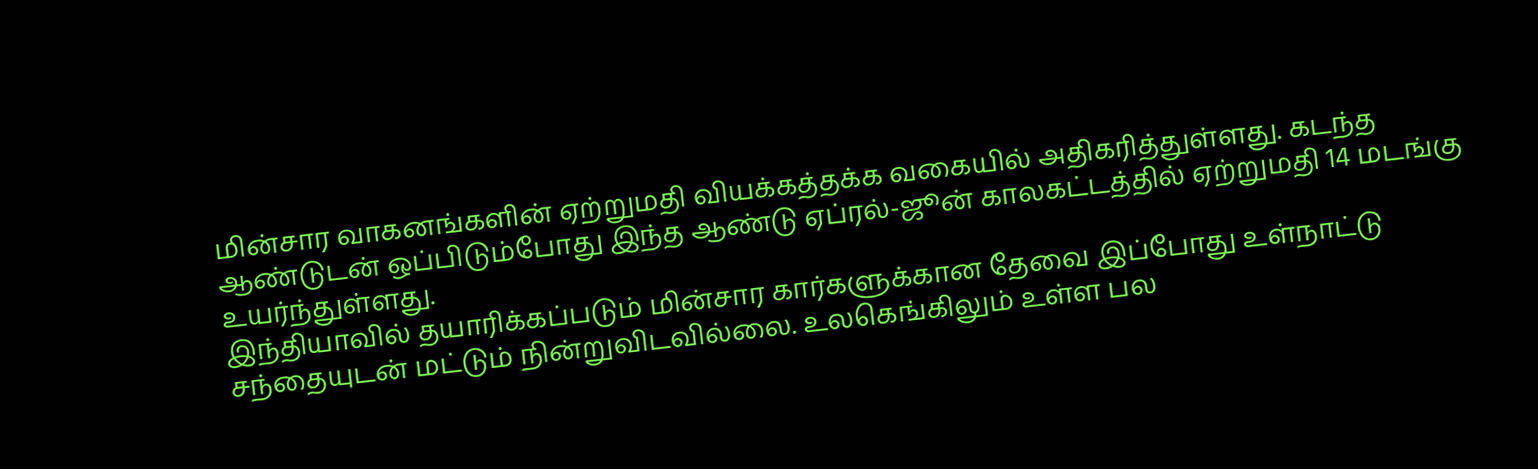மின்சார வாகனங்களின் ஏற்றுமதி வியக்கத்தக்க வகையில் அதிகரித்துள்ளது. கடந்த ஆண்டுடன் ஒப்பிடும்போது இந்த ஆண்டு ஏப்ரல்-ஜூன் காலகட்டத்தில் ஏற்றுமதி 14 மடங்கு உயர்ந்துள்ளது.
இந்தியாவில் தயாரிக்கப்படும் மின்சார கார்களுக்கான தேவை இப்போது உள்நாட்டு சந்தையுடன் மட்டும் நின்றுவிடவில்லை. உலகெங்கிலும் உள்ள பல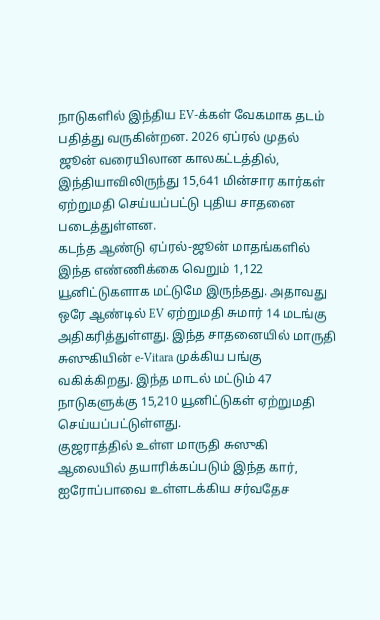நாடுகளில் இந்திய EV-க்கள் வேகமாக தடம் பதித்து வருகின்றன. 2026 ஏப்ரல் முதல் ஜூன் வரையிலான காலகட்டத்தில், இந்தியாவிலிருந்து 15,641 மின்சார கார்கள் ஏற்றுமதி செய்யப்பட்டு புதிய சாதனை படைத்துள்ளன.
கடந்த ஆண்டு ஏப்ரல்-ஜூன் மாதங்களில் இந்த எண்ணிக்கை வெறும் 1,122 யூனிட்டுகளாக மட்டுமே இருந்தது. அதாவது ஒரே ஆண்டில் EV ஏற்றுமதி சுமார் 14 மடங்கு அதிகரித்துள்ளது. இந்த சாதனையில் மாருதி சுஸுகியின் e-Vitara முக்கிய பங்கு வகிக்கிறது. இந்த மாடல் மட்டும் 47 நாடுகளுக்கு 15,210 யூனிட்டுகள் ஏற்றுமதி செய்யப்பட்டுள்ளது.
குஜராத்தில் உள்ள மாருதி சுஸுகி ஆலையில் தயாரிக்கப்படும் இந்த கார், ஐரோப்பாவை உள்ளடக்கிய சர்வதேச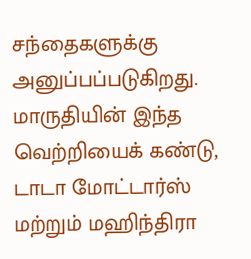சந்தைகளுக்கு அனுப்பப்படுகிறது. மாருதியின் இந்த வெற்றியைக் கண்டு, டாடா மோட்டார்ஸ் மற்றும் மஹிந்திரா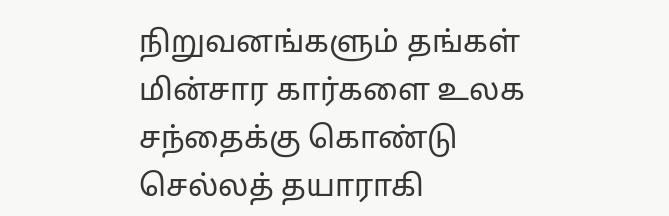நிறுவனங்களும் தங்கள் மின்சார கார்களை உலக சந்தைக்கு கொண்டு செல்லத் தயாராகி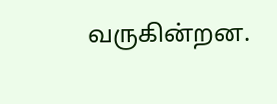வருகின்றன.